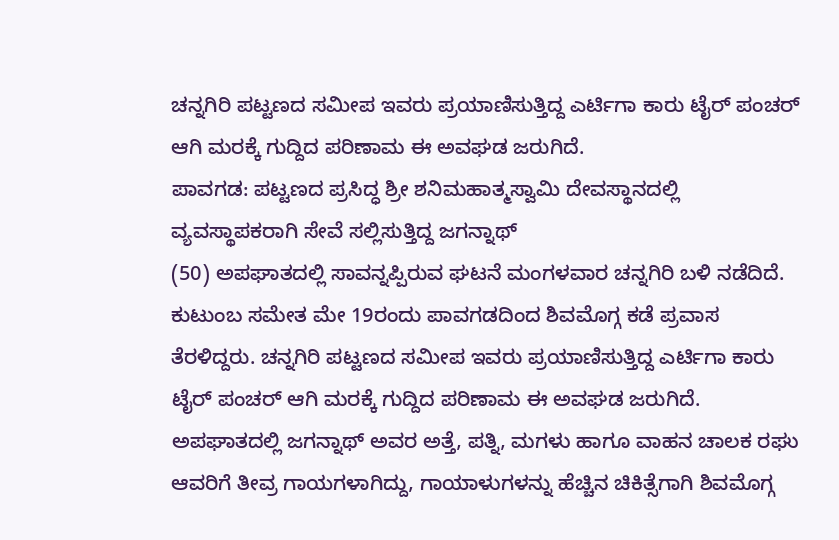ಚನ್ನಗಿರಿ ಪಟ್ಟಣದ ಸಮೀಪ ಇವರು ಪ್ರಯಾಣಿಸುತ್ತಿದ್ದ ಎರ್ಟಿಗಾ ಕಾರು ಟೈರ್ ಪಂಚರ್ ಆಗಿ ಮರಕ್ಕೆ ಗುದ್ದಿದ ಪರಿಣಾಮ ಈ ಅವಘಡ ಜರುಗಿದೆ.
ಪಾವಗಡ: ಪಟ್ಟಣದ ಪ್ರಸಿದ್ಧ ಶ್ರೀ ಶನಿಮಹಾತ್ಮಸ್ವಾಮಿ ದೇವಸ್ಥಾನದಲ್ಲಿ ವ್ಯವಸ್ಥಾಪಕರಾಗಿ ಸೇವೆ ಸಲ್ಲಿಸುತ್ತಿದ್ದ ಜಗನ್ನಾಥ್
(50) ಅಪಘಾತದಲ್ಲಿ ಸಾವನ್ನಪ್ಪಿರುವ ಘಟನೆ ಮಂಗಳವಾರ ಚನ್ನಗಿರಿ ಬಳಿ ನಡೆದಿದೆ. ಕುಟುಂಬ ಸಮೇತ ಮೇ 19ರಂದು ಪಾವಗಡದಿಂದ ಶಿವಮೊಗ್ಗ ಕಡೆ ಪ್ರವಾಸ ತೆರಳಿದ್ದರು. ಚನ್ನಗಿರಿ ಪಟ್ಟಣದ ಸಮೀಪ ಇವರು ಪ್ರಯಾಣಿಸುತ್ತಿದ್ದ ಎರ್ಟಿಗಾ ಕಾರು ಟೈರ್ ಪಂಚರ್ ಆಗಿ ಮರಕ್ಕೆ ಗುದ್ದಿದ ಪರಿಣಾಮ ಈ ಅವಘಡ ಜರುಗಿದೆ. ಅಪಘಾತದಲ್ಲಿ ಜಗನ್ನಾಥ್ ಅವರ ಅತ್ತೆ, ಪತ್ನಿ, ಮಗಳು ಹಾಗೂ ವಾಹನ ಚಾಲಕ ರಘು ಆವರಿಗೆ ತೀವ್ರ ಗಾಯಗಳಾಗಿದ್ದು, ಗಾಯಾಳುಗಳನ್ನು ಹೆಚ್ಚಿನ ಚಿಕಿತ್ಸೆಗಾಗಿ ಶಿವಮೊಗ್ಗ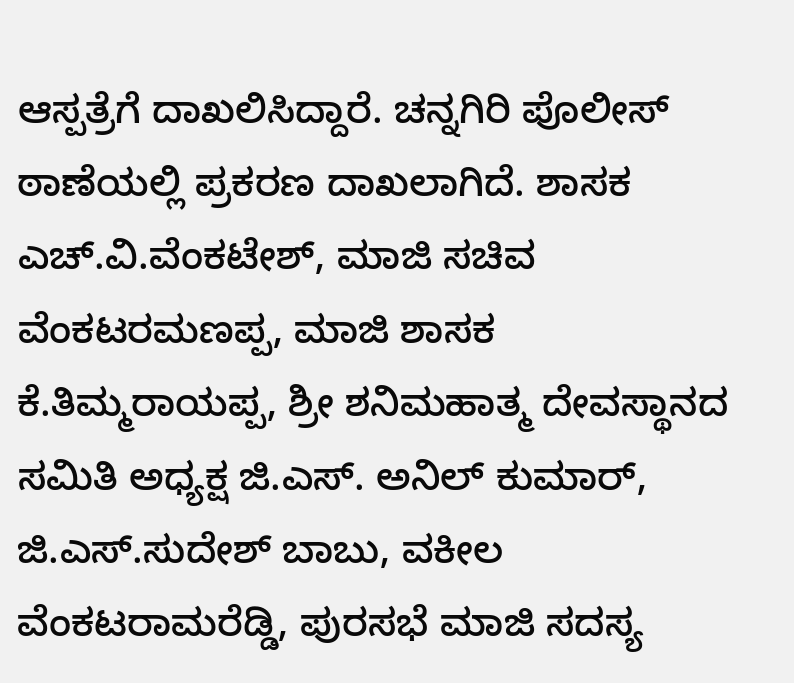ಆಸ್ಪತ್ರೆಗೆ ದಾಖಲಿಸಿದ್ದಾರೆ. ಚನ್ನಗಿರಿ ಪೊಲೀಸ್ ಠಾಣೆಯಲ್ಲಿ ಪ್ರಕರಣ ದಾಖಲಾಗಿದೆ. ಶಾಸಕ ಎಚ್.ವಿ.ವೆಂಕಟೇಶ್, ಮಾಜಿ ಸಚಿವ ವೆಂಕಟರಮಣಪ್ಪ, ಮಾಜಿ ಶಾಸಕ ಕೆ.ತಿಮ್ಮರಾಯಪ್ಪ, ಶ್ರೀ ಶನಿಮಹಾತ್ಮ ದೇವಸ್ಥಾನದ ಸಮಿತಿ ಅಧ್ಯಕ್ಷ ಜಿ.ಎಸ್. ಅನಿಲ್ ಕುಮಾರ್, ಜಿ.ಎಸ್.ಸುದೇಶ್ ಬಾಬು, ವಕೀಲ ವೆಂಕಟರಾಮರೆಡ್ಡಿ, ಪುರಸಭೆ ಮಾಜಿ ಸದಸ್ಯ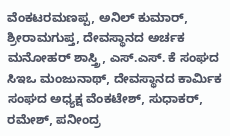ವೆಂಕಟರಮಣಪ್ಪ, ಅನಿಲ್ ಕುಮಾರ್, ಶ್ರೀರಾಮಗುಪ್ತ, ದೇವಸ್ಥಾನದ ಅರ್ಚಕ ಮನೋಹರ್ ಶಾಸ್ತ್ರಿ, ಎಸ್.ಎಸ್. ಕೆ ಸಂಘದ
ಸಿಇಒ ಮಂಜುನಾಥ್, ದೇವಸ್ಥಾನದ ಕಾರ್ಮಿಕ ಸಂಘದ ಅಧ್ಯಕ್ಷ ವೆಂಕಟೇಶ್, ಸುಧಾಕರ್, ರಮೇಶ್, ಪನೀಂದ್ರ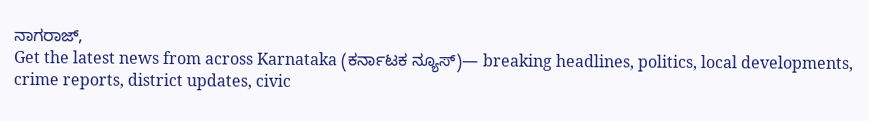ನಾಗರಾಜ್,
Get the latest news from across Karnataka (ಕರ್ನಾಟಕ ನ್ಯೂಸ್)— breaking headlines, politics, local developments, crime reports, district updates, civic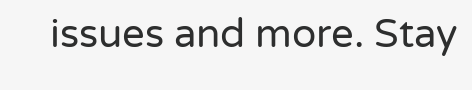issues and more. Stay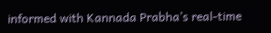informed with Kannada Prabha’s real‑time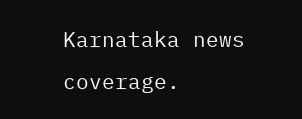Karnataka news coverage.